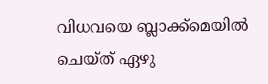വിധവയെ ബ്ലാക്ക്‌മെയില്‍ ചെയ്ത് ഏഴു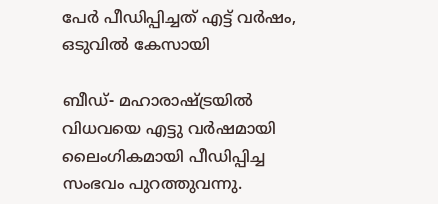പേര്‍ പീഡിപ്പിച്ചത് എട്ട് വര്‍ഷം, ഒടുവില്‍ കേസായി

ബീഡ്- മഹാരാഷ്ട്രയില്‍ വിധവയെ എട്ടു വര്‍ഷമായി ലൈംഗികമായി പീഡിപ്പിച്ച സംഭവം പുറത്തുവന്നു.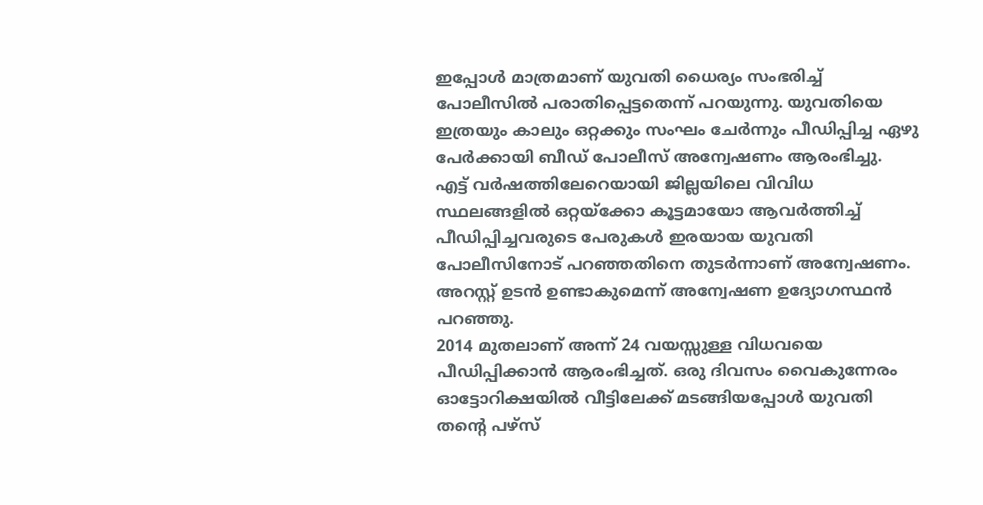ഇപ്പോള്‍ മാത്രമാണ് യുവതി ധൈര്യം സംഭരിച്ച് പോലീസില്‍ പരാതിപ്പെട്ടതെന്ന് പറയുന്നു. യുവതിയെ ഇത്രയും കാലും ഒറ്റക്കും സംഘം ചേര്‍ന്നും പീഡിപ്പിച്ച ഏഴു പേര്‍ക്കായി ബീഡ് പോലീസ് അന്വേഷണം ആരംഭിച്ചു.
എട്ട് വര്‍ഷത്തിലേറെയായി ജില്ലയിലെ വിവിധ സ്ഥലങ്ങളില്‍ ഒറ്റയ്‌ക്കോ കൂട്ടമായോ ആവര്‍ത്തിച്ച് പീഡിപ്പിച്ചവരുടെ പേരുകള്‍ ഇരയായ യുവതി പോലീസിനോട് പറഞ്ഞതിനെ തുടര്‍ന്നാണ് അന്വേഷണം. അറസ്റ്റ് ഉടന്‍ ഉണ്ടാകുമെന്ന് അന്വേഷണ ഉദ്യോഗസ്ഥന്‍ പറഞ്ഞു.
2014 മുതലാണ് അന്ന് 24 വയസ്സുള്ള വിധവയെ പീഡിപ്പിക്കാന്‍ ആരംഭിച്ചത്. ഒരു ദിവസം വൈകുന്നേരം ഓട്ടോറിക്ഷയില്‍ വീട്ടിലേക്ക് മടങ്ങിയപ്പോള്‍ യുവതി  തന്റെ പഴ്‌സ്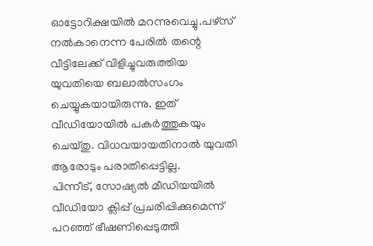ഓട്ടോറിക്ഷയില്‍ മറന്നുവെച്ചു.പഴ്‌സ് നല്‍കാനെന്ന പേരില്‍ തന്റെ വീട്ടിലേക്ക് വിളിച്ചുവരുത്തിയ യുവതിയെ ബലാല്‍സംഗം ചെയ്യുകയായിരുന്നു. ഇത് വീഡിയോയില്‍ പകര്‍ത്തുകയും ചെയ്തു. വിധവയായതിനാല്‍ യുവതി ആരോടും പരാതിപ്പെട്ടില്ല.
പിന്നീട്, സോഷ്യല്‍ മീഡിയയില്‍ വീഡിയോ ക്ലിപ്പ് പ്രചരിപ്പിക്കുമെന്ന് പറഞ്ഞ് ഭീഷണിപ്പെടുത്തി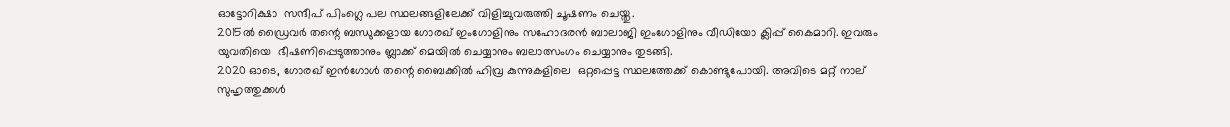ഓട്ടോറിക്ഷാ  സന്ദീപ് പിംഗ്ലെ പല സ്ഥലങ്ങളിലേക്ക് വിളിച്ചുവരുത്തി ചൂഷണം ചെയ്തു.
2015ല്‍ ഡ്രൈവര്‍ തന്റെ ബന്ധുക്കളായ ഗോരഖ് ഇംഗോളിനും സഹോദരന്‍ ബാലാജി ഇംഗോളിനും വീഡിയോ ക്ലിപ്പ് കൈമാറി. ഇവരും യുവതിയെ  ഭീഷണിപ്പെടുത്താനും ബ്ലാക്ക് മെയില്‍ ചെയ്യാനും ബലാത്സംഗം ചെയ്യാനും തുടങ്ങി.
2020 ഓടെ, ഗോരഖ് ഇന്‍ഗോള്‍ തന്റെ ബൈക്കില്‍ ഹിവ്ര കുന്നുകളിലെ  ഒറ്റപ്പെട്ട സ്ഥലത്തേക്ക് കൊണ്ടുപോയി. അവിടെ മറ്റ് നാല് സുഹൃത്തുക്കള്‍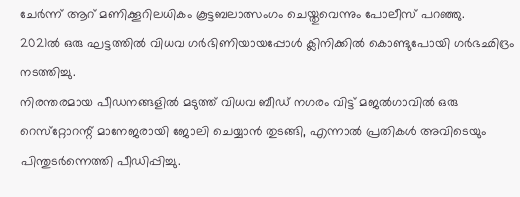ചേര്‍ന്ന് ആറ് മണിക്കൂറിലധികം കൂട്ടബലാത്സംഗം ചെയ്തുവെന്നും പോലീസ് പറഞ്ഞു.
2021ല്‍ ഒരു ഘട്ടത്തില്‍ വിധവ ഗര്‍ഭിണിയായപ്പോള്‍ ക്ലിനിക്കില്‍ കൊണ്ടുപോയി ഗര്‍ഭഛിദ്രം നടത്തിച്ചു.
നിരന്തരമായ പീഡനങ്ങളില്‍ മടുത്ത് വിധവ ബീഡ് നഗരം വിട്ട് മജല്‍ഗാവില്‍ ഒരു റെസ്‌റ്റോറന്റ് മാനേജരായി ജോലി ചെയ്യാന്‍ തുടങ്ങി, എന്നാല്‍ പ്രതികള്‍ അവിടെയും പിന്തുടര്‍ന്നെത്തി പീഡിപ്പിച്ചു.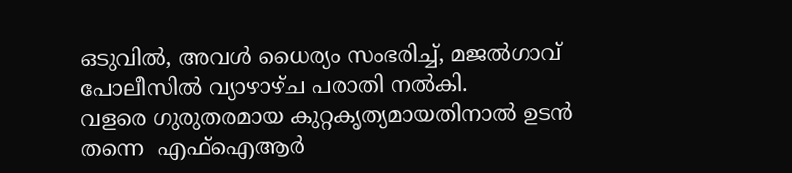ഒടുവില്‍, അവള്‍ ധൈര്യം സംഭരിച്ച്, മജല്‍ഗാവ് പോലീസില്‍ വ്യാഴാഴ്ച പരാതി നല്‍കി.
വളരെ ഗുരുതരമായ കുറ്റകൃത്യമായതിനാല്‍ ഉടന്‍ തന്നെ  എഫ്‌ഐആര്‍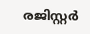രജിസ്റ്റര്‍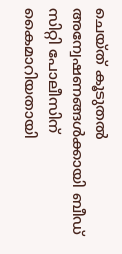ചെയ്ത് കൂടുതല്‍ അന്വേഷണങ്ങള്‍ക്കായി ബീഡ് സിറ്റി പോലീസിന് കൈമാറിയതായി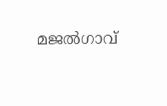മജല്‍ഗാവ്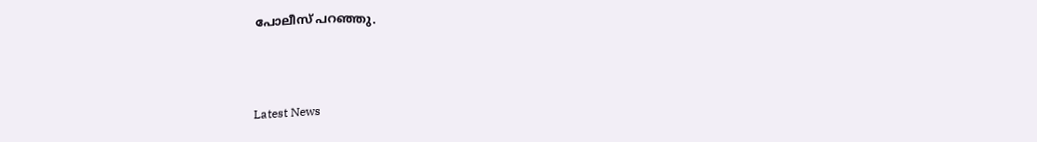പോലീസ് പറഞ്ഞു.



Latest News